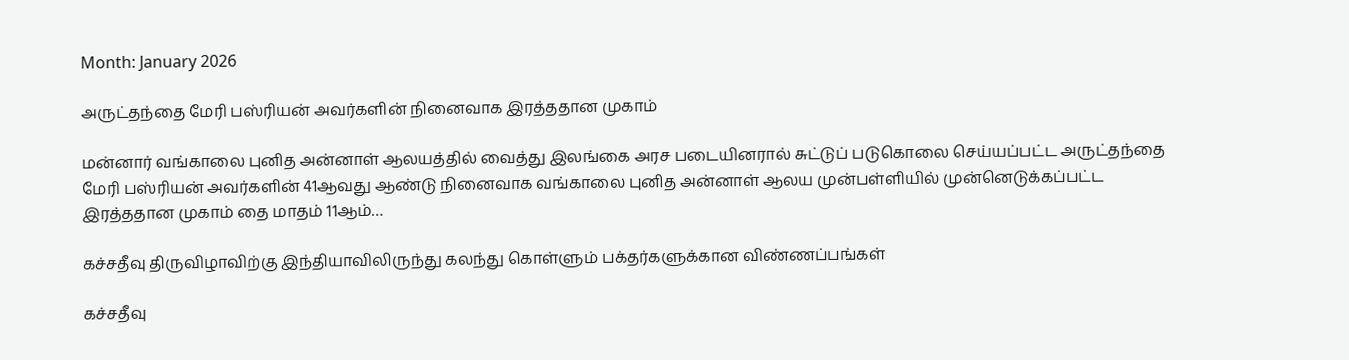Month: January 2026

அருட்தந்தை மேரி பஸ்ரியன் அவர்களின் நினைவாக இரத்ததான முகாம்

மன்னார் வங்காலை புனித அன்னாள் ஆலயத்தில் வைத்து இலங்கை அரச படையினரால் சுட்டுப் படுகொலை செய்யப்பட்ட அருட்தந்தை மேரி பஸ்ரியன் அவர்களின் 41ஆவது ஆண்டு நினைவாக வங்காலை புனித அன்னாள் ஆலய முன்பள்ளியில் முன்னெடுக்கப்பட்ட இரத்ததான முகாம் தை மாதம் 11ஆம்…

கச்சதீவு திருவிழாவிற்கு இந்தியாவிலிருந்து கலந்து கொள்ளும் பக்தர்களுக்கான விண்ணப்பங்கள்

கச்சதீவு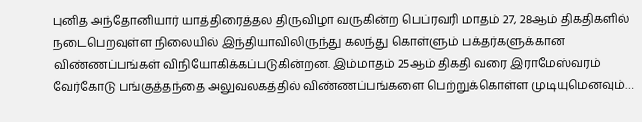புனித அந்தோனியார் யாத்திரைத்தல திருவிழா வருகின்ற பெப்ரவரி மாதம் 27, 28ஆம் திகதிகளில் நடைபெறவுள்ள நிலையில் இந்தியாவிலிருந்து கலந்து கொள்ளும் பக்தர்களுக்கான விண்ணப்பங்கள் விநியோகிக்கப்படுகின்றன. இம்மாதம் 25ஆம் திகதி வரை இராமேஸ்வரம் வேர்கோடு பங்குத்தந்தை அலுவலகத்தில் விண்ணப்பங்களை பெற்றுக்கொள்ள முடியுமெனவும்…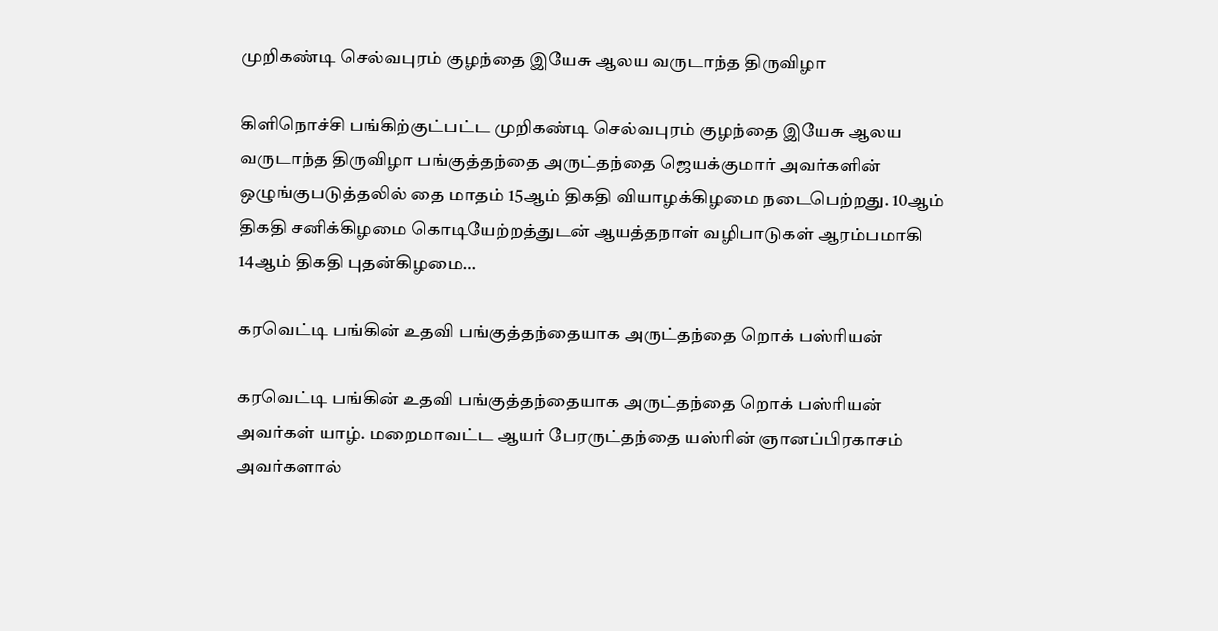முறிகண்டி செல்வபுரம் குழந்தை இயேசு ஆலய வருடாந்த திருவிழா

கிளிநொச்சி பங்கிற்குட்பட்ட முறிகண்டி செல்வபுரம் குழந்தை இயேசு ஆலய வருடாந்த திருவிழா பங்குத்தந்தை அருட்தந்தை ஜெயக்குமார் அவர்களின் ஒழுங்குபடுத்தலில் தை மாதம் 15ஆம் திகதி வியாழக்கிழமை நடைபெற்றது. 10ஆம் திகதி சனிக்கிழமை கொடியேற்றத்துடன் ஆயத்தநாள் வழிபாடுகள் ஆரம்பமாகி 14ஆம் திகதி புதன்கிழமை…

கரவெட்டி பங்கின் உதவி பங்குத்தந்தையாக அருட்தந்தை றொக் பஸ்ரியன்

கரவெட்டி பங்கின் உதவி பங்குத்தந்தையாக அருட்தந்தை றொக் பஸ்ரியன் அவர்கள் யாழ். மறைமாவட்ட ஆயர் பேரருட்தந்தை யஸ்ரின் ஞானப்பிரகாசம் அவர்களால்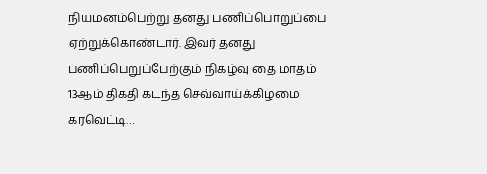நியமனம்பெற்று தனது பணிப்பொறுப்பை ஏற்றுக்கொண்டார். இவர் தனது பணிப்பெறுப்பேற்கும் நிகழ்வு தை மாதம் 13ஆம் திகதி கடந்த செவ்வாய்க்கிழமை கரவெட்டி…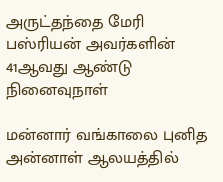அருட்தந்தை மேரி பஸ்ரியன் அவர்களின் 41ஆவது ஆண்டு நினைவுநாள்

மன்னார் வங்காலை புனித அன்னாள் ஆலயத்தில்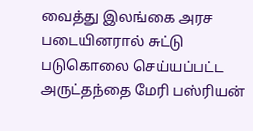வைத்து இலங்கை அரச படையினரால் சுட்டு படுகொலை செய்யப்பட்ட அருட்தந்தை மேரி பஸ்ரியன்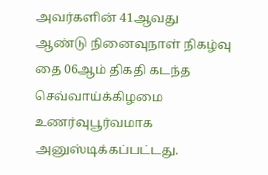அவர்களின் 41ஆவது ஆண்டு நினைவுநாள் நிகழ்வு தை 06ஆம் திகதி கடந்த செவ்வாய்க்கிழமை உணர்வுபூர்வமாக அனுஸ்டிக்கப்பட்டது.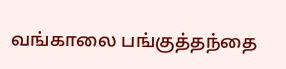வங்காலை பங்குத்தந்தை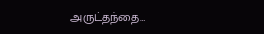அருட்தந்தை…